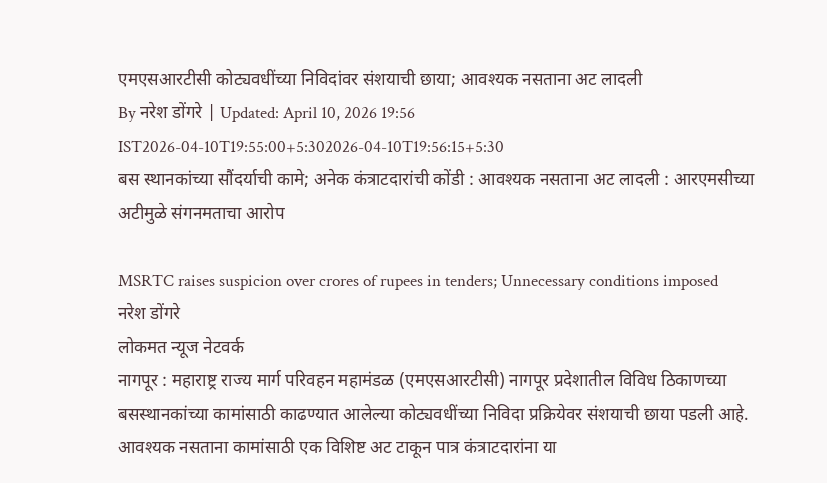एमएसआरटीसी कोट्यवधींच्या निविदांवर संशयाची छाया; आवश्यक नसताना अट लादली
By नरेश डोंगरे | Updated: April 10, 2026 19:56 IST2026-04-10T19:55:00+5:302026-04-10T19:56:15+5:30
बस स्थानकांच्या सौंदर्याची कामे; अनेक कंत्राटदारांची कोंडी : आवश्यक नसताना अट लादली : आरएमसीच्या अटीमुळे संगनमताचा आरोप

MSRTC raises suspicion over crores of rupees in tenders; Unnecessary conditions imposed
नरेश डोंगरे
लोकमत न्यूज नेटवर्क
नागपूर : महाराष्ट्र राज्य मार्ग परिवहन महामंडळ (एमएसआरटीसी) नागपूर प्रदेशातील विविध ठिकाणच्या बसस्थानकांच्या कामांसाठी काढण्यात आलेल्या कोट्यवधींच्या निविदा प्रक्रियेवर संशयाची छाया पडली आहे. आवश्यक नसताना कामांसाठी एक विशिष्ट अट टाकून पात्र कंत्राटदारांना या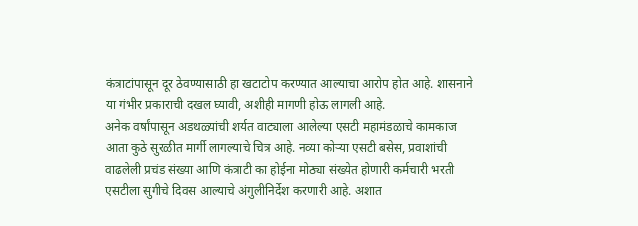कंत्राटांपासून दूर ठेवण्यासाठी हा खटाटोप करण्यात आल्याचा आरोप होत आहे. शासनाने या गंभीर प्रकाराची दखल घ्यावी, अशीही मागणी होऊ लागली आहे.
अनेक वर्षांपासून अडथळ्यांची शर्यत वाट्याला आलेल्या एसटी महामंडळाचे कामकाज आता कुठे सुरळीत मार्गी लागल्याचे चित्र आहे. नव्या कोऱ्या एसटी बसेस, प्रवाशांची वाढलेली प्रचंड संख्या आणि कंत्राटी का होईना मोठ्या संख्येत होणारी कर्मचारी भरती एसटीला सुगीचे दिवस आल्याचे अंगुलीनिर्देश करणारी आहे. अशात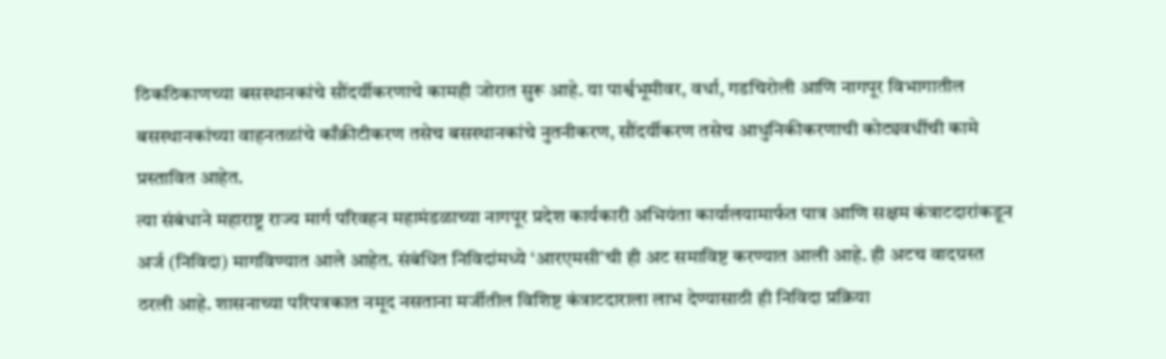ठिकठिकाणच्या बसस्थानकांचे सौंदर्यीकरणाचे कामही जोरात सुरू आहे. या पार्श्वभूमीवर, वर्धा, गडचिरोली आणि नागपूर विभागातील बसस्थानकांच्या वाहनतळांचे काँक्रीटीकरण तसेच बसस्थानकांचे नुतनीकरण, सौंदर्यीकरण तसेच आधुनिकीकरणाची कोट्यवधींची कामे प्रस्तावित आहेत.
त्या संबंधाने महाराष्ट्र राज्य मार्ग परिवहन महामंडळाच्या नागपूर प्रदेश कार्यकारी अभियंता कार्यालयामार्फत पात्र आणि सक्षम कंत्राटदारांकडून अर्ज (निविदा) मागविण्यात आले आहेत. संबंधित निविदांमध्ये ‘आरएमसी'ची ही अट समाविष्ट करण्यात आली आहे. ही अटच वादग्रस्त ठरली आहे. शासनाच्या परिपत्रकात नमूद नसताना मर्जीतील विशिष्ट कंत्राटदाराला लाभ देण्यासाठी ही निविदा प्रक्रिया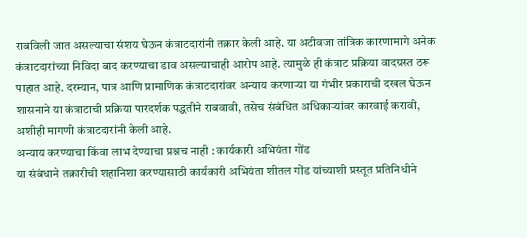राबविली जात असल्याचा संशय घेऊन कंत्राटदारांनी तक्रार केली आहे. या अटीवजा तांत्रिक कारणामागे अनेक कंत्राटदारांच्या निविदा बाद करण्याचा डाव असल्याचाही आरोप आहे. त्यामुळे ही कंत्राट प्रक्रिया वादग्रस्त ठरू पाहात आहे. दरम्यान, पात्र आणि प्रामाणिक कंत्राटदारांवर अन्याय करणाऱ्या या गंभीर प्रकाराची दखल घेऊन शासनाने या कंत्राटाची प्रक्रिया पारदर्शक पद्धतीने राबवावी, तसेच संबंधित अधिकाऱ्यांवर कारवाई करावी, अशीही मागणी कंत्राटदारांनी केली आहे.
अन्याय करण्याचा किंवा लाभ देण्याचा प्रश्नच नाही : कार्यकारी अभियंता गोंड
या संबंधाने तक्रारीची शहानिशा करण्यासाठी कार्यकारी अभियंता शीतल गोंड यांच्याशी प्रस्तूत प्रतिनिधीने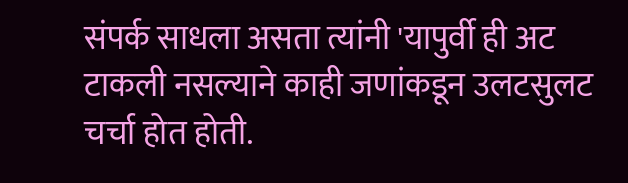संपर्क साधला असता त्यांनी 'यापुर्वी ही अट टाकली नसल्याने काही जणांकडून उलटसुलट चर्चा होत होती.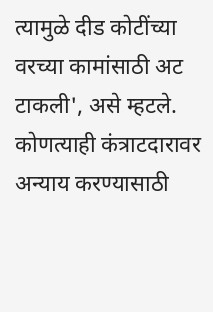त्यामुळे दीड कोटींच्या वरच्या कामांसाठी अट टाकली', असे म्हटले. कोणत्याही कंत्राटदारावर अन्याय करण्यासाठी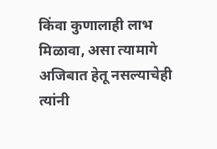किंवा कुणालाही लाभ मिळावा, असा त्यामागे अजिबात हेतू नसल्याचेही त्यांनी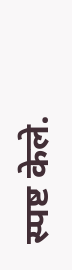स्पष्ट केले.